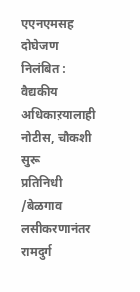एएनएमसह दोघेजण निलंबित : वैद्यकीय अधिकाऱयालाही नोटीस, चौकशी सुरू
प्रतिनिधी /बेळगाव
लसीकरणानंतर रामदुर्ग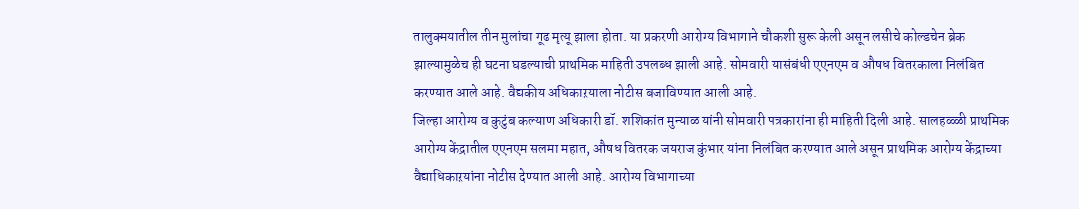तालुक्मयातील तीन मुलांचा गूढ मृत्यू झाला होता. या प्रकरणी आरोग्य विभागाने चौकशी सुरू केली असून लसीचे कोल्डचेन ब्रेक झाल्यामुळेच ही घटना घडल्याची प्राथमिक माहिती उपलब्ध झाली आहे. सोमवारी यासंबंधी एएनएम व औषध वितरकाला निलंबित करण्यात आले आहे. वैद्यकीय अधिकाऱयाला नोटीस बजाविण्यात आली आहे.
जिल्हा आरोग्य व कुटुंब कल्याण अधिकारी डॉ. शशिकांत मुन्याळ यांनी सोमवारी पत्रकारांना ही माहिती दिली आहे. सालहळ्ळी प्राथमिक आरोग्य केंद्रातील एएनएम सलमा महात, औषध वितरक जयराज कुंभार यांना निलंबित करण्यात आले असून प्राथमिक आरोग्य केंद्राच्या वैद्याधिकाऱयांना नोटीस देण्यात आली आहे. आरोग्य विभागाच्या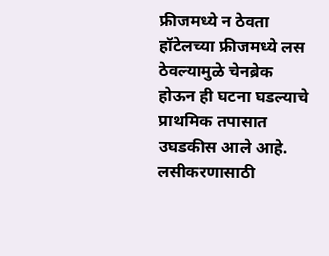फ्रीजमध्ये न ठेवता हॉटेलच्या फ्रीजमध्ये लस ठेवल्यामुळे चेनब्रेक होऊन ही घटना घडल्याचे प्राथमिक तपासात उघडकीस आले आहे.
लसीकरणासाठी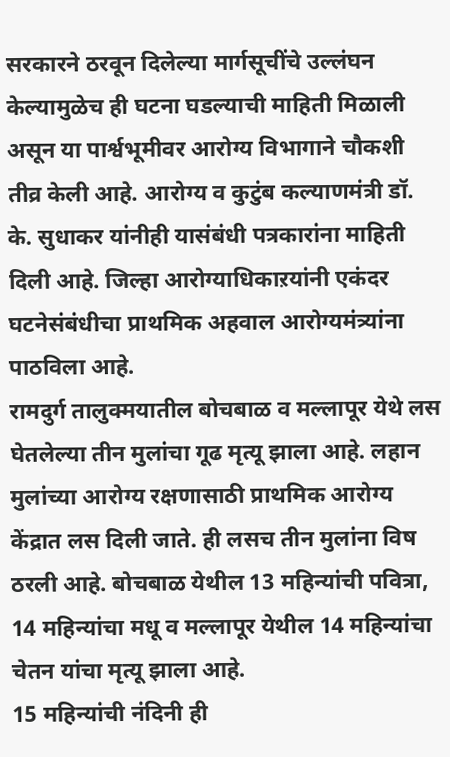सरकारने ठरवून दिलेल्या मार्गसूचींचे उल्लंघन केल्यामुळेच ही घटना घडल्याची माहिती मिळाली असून या पार्श्वभूमीवर आरोग्य विभागाने चौकशी तीव्र केली आहे. आरोग्य व कुटुंब कल्याणमंत्री डॉ. के. सुधाकर यांनीही यासंबंधी पत्रकारांना माहिती दिली आहे. जिल्हा आरोग्याधिकाऱयांनी एकंदर घटनेसंबंधीचा प्राथमिक अहवाल आरोग्यमंत्र्यांना पाठविला आहे.
रामदुर्ग तालुक्मयातील बोचबाळ व मल्लापूर येथे लस घेतलेल्या तीन मुलांचा गूढ मृत्यू झाला आहे. लहान मुलांच्या आरोग्य रक्षणासाठी प्राथमिक आरोग्य केंद्रात लस दिली जाते. ही लसच तीन मुलांना विष ठरली आहे. बोचबाळ येथील 13 महिन्यांची पवित्रा, 14 महिन्यांचा मधू व मल्लापूर येथील 14 महिन्यांचा चेतन यांचा मृत्यू झाला आहे.
15 महिन्यांची नंदिनी ही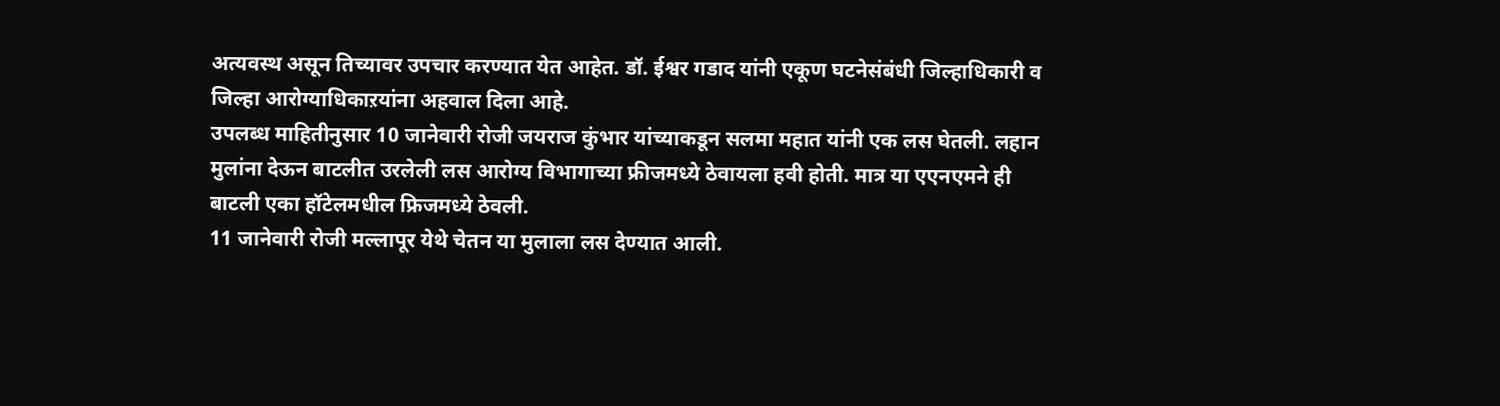अत्यवस्थ असून तिच्यावर उपचार करण्यात येत आहेत. डॉ. ईश्वर गडाद यांनी एकूण घटनेसंबंधी जिल्हाधिकारी व जिल्हा आरोग्याधिकाऱयांना अहवाल दिला आहे.
उपलब्ध माहितीनुसार 10 जानेवारी रोजी जयराज कुंभार यांच्याकडून सलमा महात यांनी एक लस घेतली. लहान मुलांना देऊन बाटलीत उरलेली लस आरोग्य विभागाच्या फ्रीजमध्ये ठेवायला हवी होती. मात्र या एएनएमने ही बाटली एका हॉटेलमधील फ्रिजमध्ये ठेवली.
11 जानेवारी रोजी मल्लापूर येथे चेतन या मुलाला लस देण्यात आली.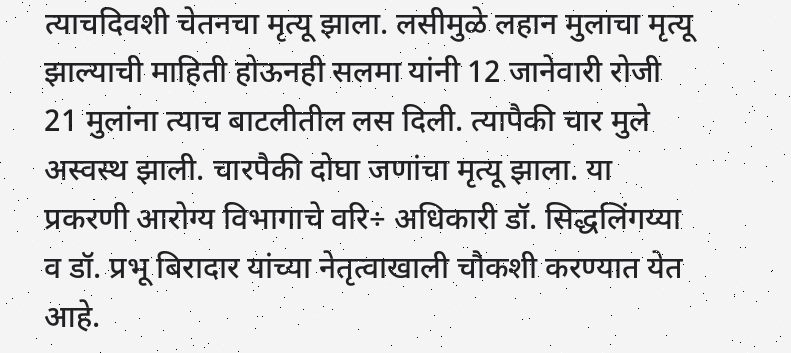त्याचदिवशी चेतनचा मृत्यू झाला. लसीमुळे लहान मुलाचा मृत्यू झाल्याची माहिती होऊनही सलमा यांनी 12 जानेवारी रोजी 21 मुलांना त्याच बाटलीतील लस दिली. त्यापैकी चार मुले अस्वस्थ झाली. चारपैकी दोघा जणांचा मृत्यू झाला. या प्रकरणी आरोग्य विभागाचे वरि÷ अधिकारी डॉ. सिद्धलिंगय्या व डॉ. प्रभू बिरादार यांच्या नेतृत्वाखाली चौकशी करण्यात येत आहे.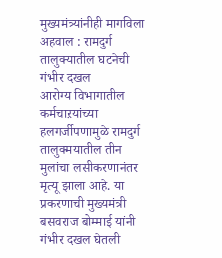मुख्यमंत्र्यांनीही मागविला अहवाल : रामदुर्ग तालुक्यातील घटनेची गंभीर दखल
आरोग्य विभागातील कर्मचाऱयांच्या हलगर्जीपणामुळे रामदुर्ग तालुक्मयातील तीन मुलांचा लसीकरणानंतर मृत्यू झाला आहे. या प्रकरणाची मुख्यमंत्री बसवराज बोम्माई यांनी गंभीर दखल घेतली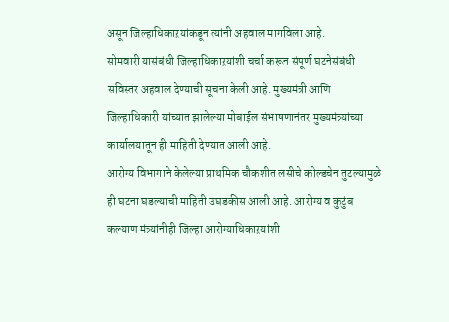असून जिल्हाधिकाऱयांकडून त्यांनी अहवाल मागविला आहे.
सोमवारी यासंबंधी जिल्हाधिकाऱयांशी चर्चा करून संपूर्ण घटनेसंबंधी सविस्तर अहवाल देण्याची सूचना केली आहे. मुख्यमंत्री आणि जिल्हाधिकारी यांच्यात झालेल्या मोबाईल संभाषणानंतर मुख्यमंत्र्यांच्या कार्यालयातून ही माहिती देण्यात आली आहे.
आरोग्य विभागाने केलेल्या प्राथमिक चौकशीत लसीचे कोल्डचेन तुटल्यामुळे ही घटना घडल्याची माहिती उघडकीस आली आहे. आरोग्य व कुटुंब कल्याण मंत्र्यांनीही जिल्हा आरोग्याधिकाऱयांशी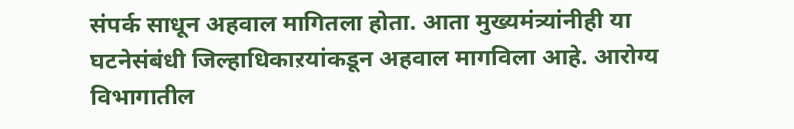संपर्क साधून अहवाल मागितला होता. आता मुख्यमंत्र्यांनीही या घटनेसंबंधी जिल्हाधिकाऱयांकडून अहवाल मागविला आहे. आरोग्य विभागातील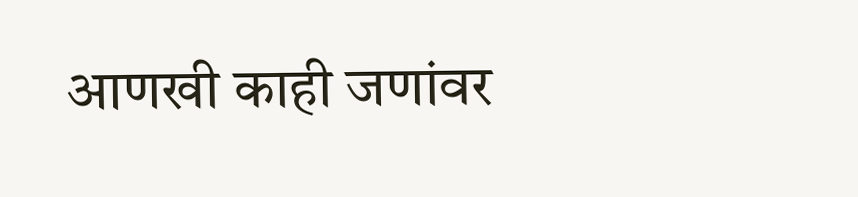आणखी काही जणांवर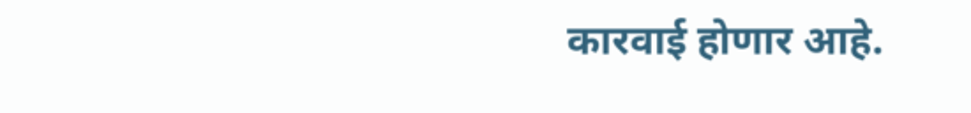कारवाई होणार आहे.